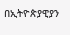በኢትዮጵያዊያን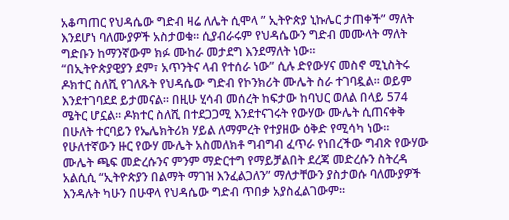አቆጣጠር የህዳሴው ግድብ ዛሬ ለሌት ሲሞላ ” ኢትዮጵያ ኒኩሌር ታጠቀች” ማለት እንደሆነ ባለሙያዎች አስታወቁ። ሲያብራሩም የህዳሴውን ግድብ መሙላት ማለት ግድቡን ከማንኛውም ክፉ ሙከራ መታደግ እንደማለት ነው።
“በኢትዮጵያዊያን ደም፣ አጥንትና ላብ የተሰራ ነው” ሲሉ ድየውሃና መስኖ ሚኒስትሩ ዶክተር ስለሺ የገለጹት የህዳሴው ግድብ የኮንክሪት ሙሌት ስራ ተገባዷል። ወይም እንደተገባደደ ይታመናል። በዚሁ ሂሳብ መሰረት ከፍታው ከባህር ወለል በላይ 574 ሜትር ሆኗል። ዶክተር ስለሺ በተደጋጋሚ እንደተናገሩት የውሃው ሙሌት ሲጠናቀቅ በሁለት ተርባይን የኤሌክትሪክ ሃይል ለማምረት የተያዘው ዕቅድ የሚሳካ ነው።
የሁለተኛውን ዙር የውሃ ሙሌት አስመለክቶ ግብግብ ፈጥራ የነበረችው ግብጽ የውሃው ሙሌት ጫፍ መድረሱንና ምንም ማድርተግ የማይቻልበት ደረጃ መድረሱን ስትረዳ አልሲሲ “ኢትዮጵያን በልማት ማገዝ እንፈልጋለን” ማለታቸውን ያስታወሱ ባለሙያዎች እንዳሉት ካሁን በሁዋላ የህዳሴው ግድብ ጥበቃ አያስፈልገውም።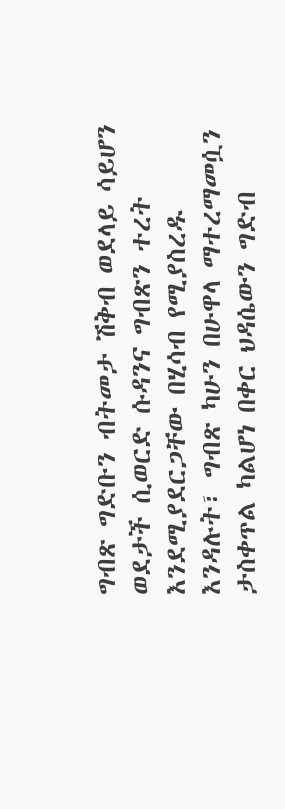ግብጽ ግድቡን ብትመታ ሽቅብ ወደላይ ሳይሆን ወደታች ሲወርድ ሱዳንና ግብጽን ተረት እንደሚያደርጋቸው በሂሳብ የሚያስረዱ እንዳሉት፣ ግብጽ ካሁን በሁዋላ ማተረማመሷን ታስቀጥል ካልሆነ በቀር ህዳሴውን ግድብ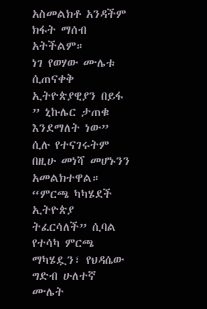አስመልክቶ አንዳችም ክፋት ማሰብ አትችልም።
ነገ የወሃው ሙሌቱ ሲጠናቀቅ ኢትዮጵያዊያን በይፋ ” ኒኩሌር ታጠቁ እንደማለት ነው” ሲሉ የተናገሩትም በዚሁ መነሻ መሆኑንን አመልክተዋል። “ምርጫ ካካሄደች ኢትዮጵያ ትፈርሳለች” ሲባል የተሳካ ምርጫ ማካሄዷን፣ የህዳሴው ግድብ ሁለተኛ ሙሌት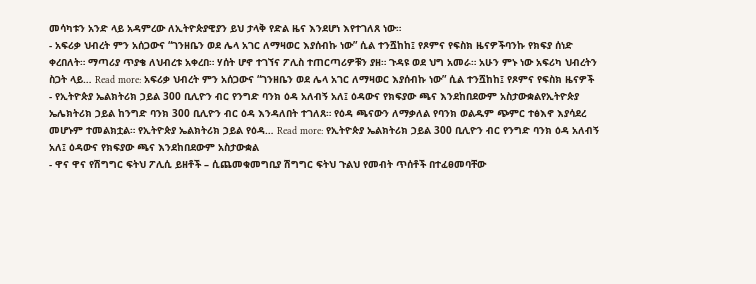መሳካቱን አንድ ላይ አዳምረው ለኢትዮጵያዊያን ይህ ታላቅ የድል ዜና እንደሆነ እየተገለጸ ነው።
- አፍሪቃ ህብረት ምን አሰጋውና “ገንዘቤን ወደ ሌላ አገር ለማዛወር እያሰብኩ ነው” ሲል ተንሿከከ፤ የጾምና የፍስክ ዜናዎችባንኩ የክፍያ ሰነድ ቀረበለት። ማጣሪያ ጥያቄ ለህብረቱ አቀረበ። ሃሰት ሆኖ ተገኘና ፖሊስ ተጠርጣሪዎቹን ያዘ። ጉዳዩ ወደ ህግ አመራ። አሁን ምኑ ነው አፍሪካ ህብረትን ስጋት ላይ… Read more: አፍሪቃ ህብረት ምን አሰጋውና “ገንዘቤን ወደ ሌላ አገር ለማዛወር እያሰብኩ ነው” ሲል ተንሿከከ፤ የጾምና የፍስክ ዜናዎች
- የኢትዮጵያ ኤልክትሪክ ኃይል 300 ቢሊዮን ብር የንግድ ባንክ ዕዳ አለብኝ አለ፤ ዕዳውና የክፍያው ጫና እንደከበደውም አስታውቋልየኢትዮጵያ ኤሌክትሪክ ኃይል ከንግድ ባንክ 300 ቢሊዮን ብር ዕዳ እንዳለበት ተገለጸ። የዕዳ ጫናውን ለማቃለል የባንክ ወልዱም ጭምር ተፅእኖ እያሳደረ መሆኑም ተመልክቷል። የኢትዮጵያ ኤልክትሪክ ኃይል የዕዳ… Read more: የኢትዮጵያ ኤልክትሪክ ኃይል 300 ቢሊዮን ብር የንግድ ባንክ ዕዳ አለብኝ አለ፤ ዕዳውና የክፍያው ጫና እንደከበደውም አስታውቋል
- ዋና ዋና የሽግግር ፍትህ ፖሊሲ ይዘቶች – ሲጨመቁመግቢያ ሽግግር ፍትህ ጉልህ የመብት ጥሰቶች በተፈፀመባቸው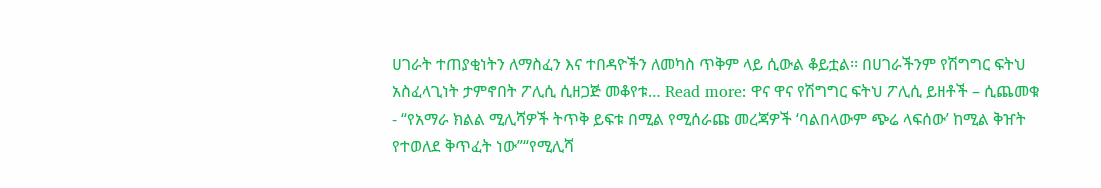ሀገራት ተጠያቂነትን ለማስፈን እና ተበዳዮችን ለመካስ ጥቅም ላይ ሲውል ቆይቷል፡፡ በሀገራችንም የሽግግር ፍትህ አስፈላጊነት ታምኖበት ፖሊሲ ሲዘጋጅ መቆየቱ… Read more: ዋና ዋና የሽግግር ፍትህ ፖሊሲ ይዘቶች – ሲጨመቁ
- “የአማራ ክልል ሚሊሻዎች ትጥቅ ይፍቱ በሚል የሚሰራጩ መረጃዎች ‘ባልበላውም ጭሬ ላፍሰው’ ከሚል ቅዠት የተወለደ ቅጥፈት ነው”“የሚሊሻ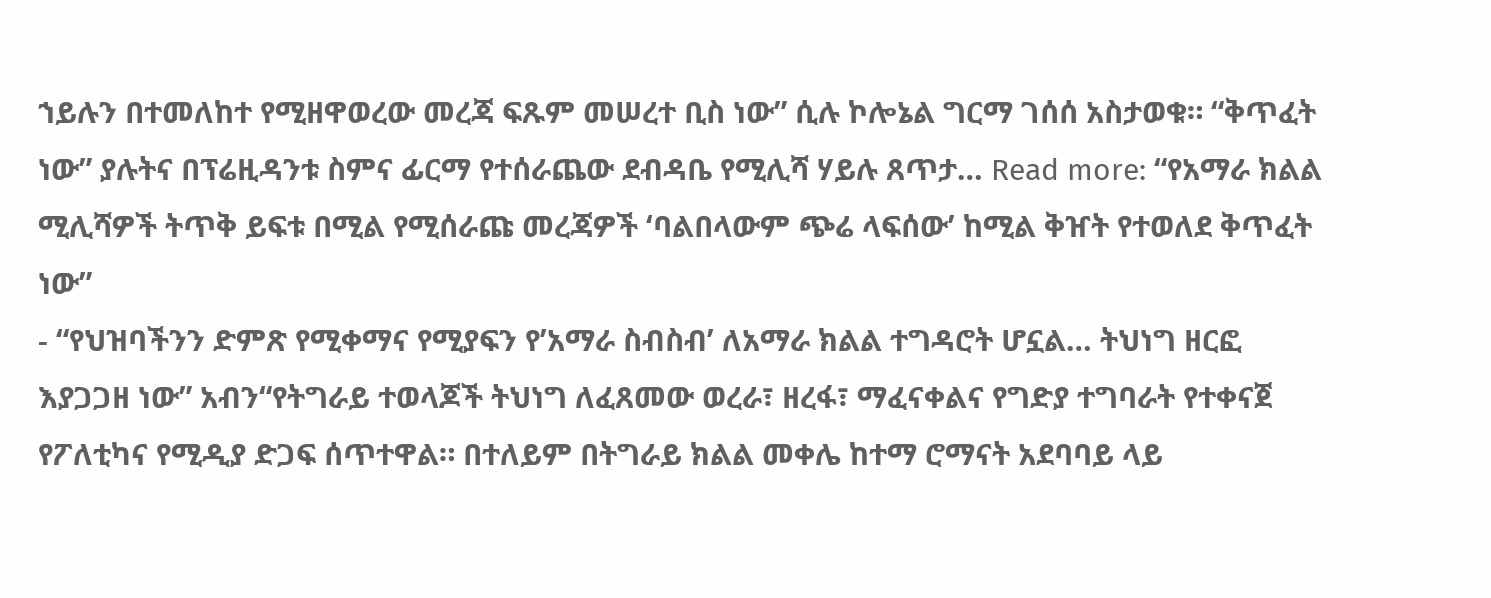ኀይሉን በተመለከተ የሚዘዋወረው መረጃ ፍጹም መሠረተ ቢስ ነው” ሲሉ ኮሎኔል ግርማ ገሰሰ አስታወቁ። “ቅጥፈት ነው” ያሉትና በፕሬዚዳንቱ ስምና ፊርማ የተሰራጨው ደብዳቤ የሚሊሻ ሃይሉ ጸጥታ… Read more: “የአማራ ክልል ሚሊሻዎች ትጥቅ ይፍቱ በሚል የሚሰራጩ መረጃዎች ‘ባልበላውም ጭሬ ላፍሰው’ ከሚል ቅዠት የተወለደ ቅጥፈት ነው”
- “የህዝባችንን ድምጽ የሚቀማና የሚያፍን የ’አማራ ስብስብ’ ለአማራ ክልል ተግዳሮት ሆኗል… ትህነግ ዘርፎ እያጋጋዘ ነው” አብን“የትግራይ ተወላጆች ትህነግ ለፈጸመው ወረራ፣ ዘረፋ፣ ማፈናቀልና የግድያ ተግባራት የተቀናጀ የፖለቲካና የሚዲያ ድጋፍ ሰጥተዋል። በተለይም በትግራይ ክልል መቀሌ ከተማ ሮማናት አደባባይ ላይ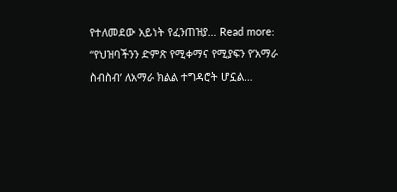የተለመደው አይነት የፈንጠዝያ… Read more: “የህዝባችንን ድምጽ የሚቀማና የሚያፍን የ’አማራ ስብስብ’ ለአማራ ክልል ተግዳሮት ሆኗል…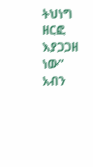ትህነግ ዘርፎ እያጋጋዘ ነው” አብን